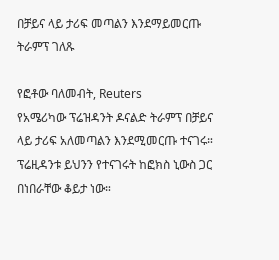በቻይና ላይ ታሪፍ መጣልን እንደማይመርጡ ትራምፕ ገለጹ

የፎቶው ባለመብት, Reuters
የአሜሪካው ፕሬዝዳንት ዶናልድ ትራምፕ በቻይና ላይ ታሪፍ አለመጣልን እንደሚመርጡ ተናገሩ።
ፕሬዚዳንቱ ይህንን የተናገሩት ከፎክስ ኒውስ ጋር በነበራቸው ቆይታ ነው።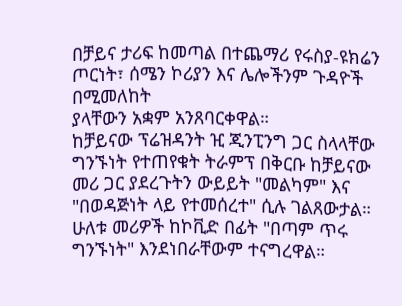በቻይና ታሪፍ ከመጣል በተጨማሪ የሩስያ-ዩክሬን ጦርነት፣ ሰሜን ኮሪያን እና ሌሎችንም ጉዳዮች በሚመለከት
ያላቸውን አቋም አንጸባርቀዋል።
ከቻይናው ፕሬዝዳንት ዢ ጂንፒንግ ጋር ስላላቸው ግንኙነት የተጠየቁት ትራምፕ በቅርቡ ከቻይናው መሪ ጋር ያደረጉትን ውይይት "መልካም" እና "በወዳጅነት ላይ የተመሰረተ" ሲሉ ገልጸውታል።
ሁለቱ መሪዎች ከኮቪድ በፊት "በጣም ጥሩ ግንኙነት" እንደነበራቸውም ተናግረዋል።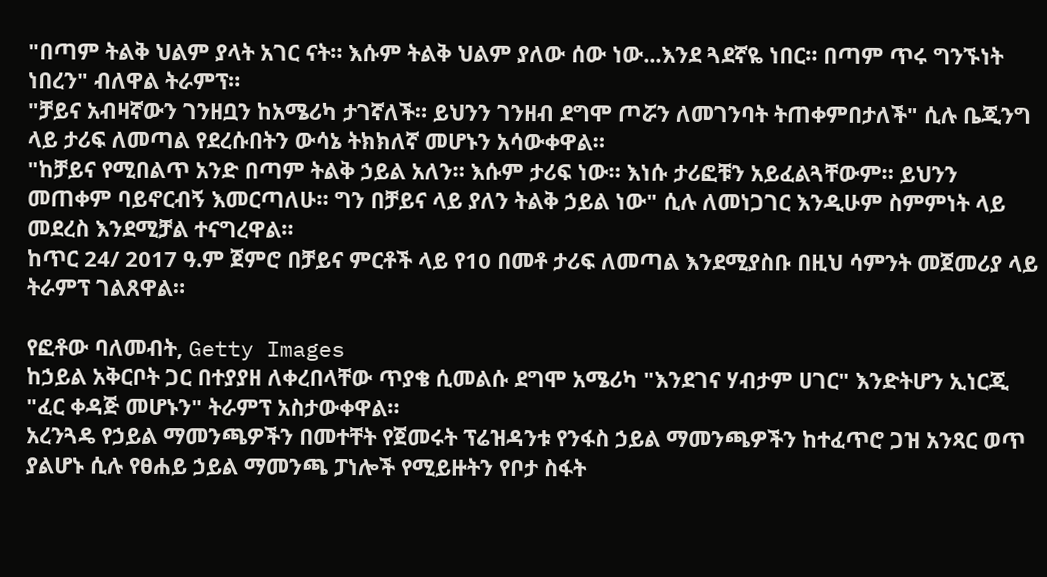"በጣም ትልቅ ህልም ያላት አገር ናት። እሱም ትልቅ ህልም ያለው ሰው ነው...እንደ ጓደኛዬ ነበር። በጣም ጥሩ ግንኙነት ነበረን" ብለዋል ትራምፕ።
"ቻይና አብዛኛውን ገንዘቧን ከአሜሪካ ታገኛለች። ይህንን ገንዘብ ደግሞ ጦሯን ለመገንባት ትጠቀምበታለች" ሲሉ ቤጂንግ ላይ ታሪፍ ለመጣል የደረሱበትን ውሳኔ ትክክለኛ መሆኑን አሳውቀዋል።
"ከቻይና የሚበልጥ አንድ በጣም ትልቅ ኃይል አለን። እሱም ታሪፍ ነው። እነሱ ታሪፎቹን አይፈልጓቸውም። ይህንን መጠቀም ባይኖርብኝ እመርጣለሁ። ግን በቻይና ላይ ያለን ትልቅ ኃይል ነው" ሲሉ ለመነጋገር እንዲሁም ስምምነት ላይ መደረስ እንደሚቻል ተናግረዋል።
ከጥር 24/ 2017 ዓ.ም ጀምሮ በቻይና ምርቶች ላይ የ10 በመቶ ታሪፍ ለመጣል እንደሚያስቡ በዚህ ሳምንት መጀመሪያ ላይ ትራምፕ ገልጸዋል።

የፎቶው ባለመብት, Getty Images
ከኃይል አቅርቦት ጋር በተያያዘ ለቀረበላቸው ጥያቄ ሲመልሱ ደግሞ አሜሪካ "እንደገና ሃብታም ሀገር" እንድትሆን ኢነርጂ "ፈር ቀዳጅ መሆኑን" ትራምፕ አስታውቀዋል።
አረንጓዴ የኃይል ማመንጫዎችን በመተቸት የጀመሩት ፕሬዝዳንቱ የንፋስ ኃይል ማመንጫዎችን ከተፈጥሮ ጋዝ አንጻር ወጥ ያልሆኑ ሲሉ የፀሐይ ኃይል ማመንጫ ፓነሎች የሚይዙትን የቦታ ስፋት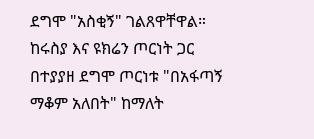ደግሞ "አስቂኝ" ገልጸዋቸዋል።
ከሩስያ እና ዩክሬን ጦርነት ጋር በተያያዘ ደግሞ ጦርነቱ "በአፋጣኝ ማቆም አለበት" ከማለት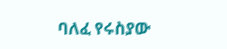ባለፈ የሩስያው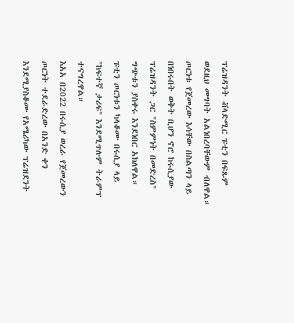ፕሬዝዳንት ቭላድሚር ፑቲን በፍጹም ወደዚህ መግባት አልነበረባቸውም ብለዋል።
ጦርነቱ የጀመረው እሳቸው በስልጣን ላይ በነበሩበት ወቅት ቢሆን ኖሮ ከሩሲያው ፕሬዝዳንት ጋር "ስምምነት በመድረስ" ግጭቱን ያስቀሩ እንደነበር አክለዋል።
ፑቲን ጦርነቱን ካላቆሙ በሩሲያ ላይ "ከፍተኛ ታሪፍ" እንደሚጥሉም ትራምፕ ተናግረዋል።
እአአ በ2022 በሩሲያ ወረራ የጀመረውን ጦርነት ተደራድረው በአንድ ቀን እንደሚያስቆሙ የአሜሪካው ፕሬዝደንት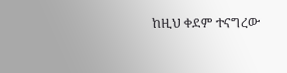ከዚህ ቀደም ተናግረው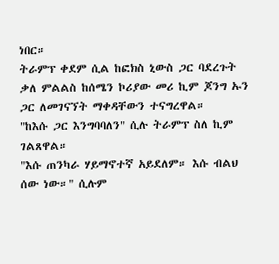ነበር።
ትራምፕ ቀደም ሲል ከፎክስ ኒውስ ጋር ባደረጉት ቃለ ምልልስ ከሰሜን ኮሪያው መሪ ኪም ጆንግ ኡን ጋር ለመገናኘት ማቀዳቸውን ተናግረዋል።
"ከእሱ ጋር እንግባባለን" ሲሉ ትራምፕ ስለ ኪም ገልጸዋል።
"እሱ ጠንካራ ሃይማኖተኛ አይደለም። እሱ ብልህ ሰው ነው።" ሲሉም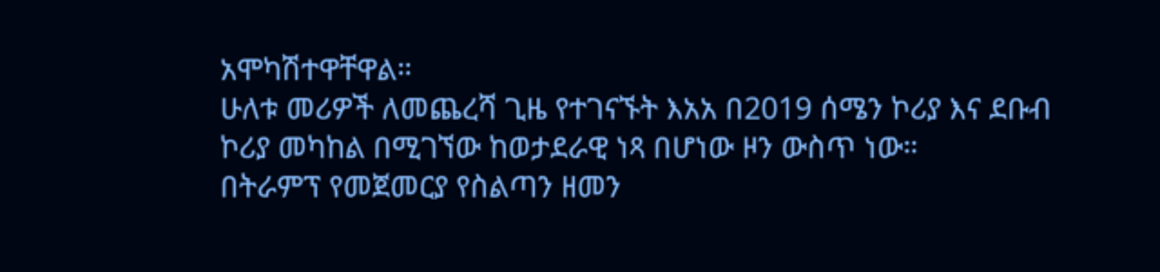አሞካሽተዋቸዋል።
ሁለቱ መሪዎች ለመጨረሻ ጊዜ የተገናኙት እአአ በ2019 ሰሜን ኮሪያ እና ደቡብ ኮሪያ መካከል በሚገኘው ከወታደራዊ ነጻ በሆነው ዞን ውስጥ ነው።
በትራምፕ የመጀመርያ የስልጣን ዘመን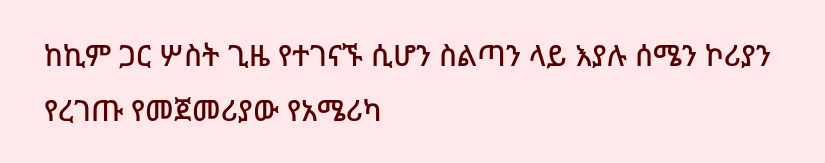ከኪም ጋር ሦስት ጊዜ የተገናኙ ሲሆን ስልጣን ላይ እያሉ ሰሜን ኮሪያን የረገጡ የመጀመሪያው የአሜሪካ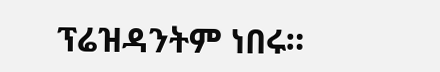ፕሬዝዳንትም ነበሩ።